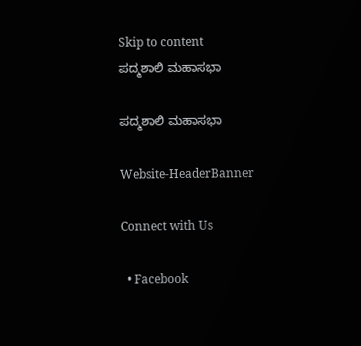Skip to content
ಪದ್ಮಶಾಲಿ ಮಹಾಸಭಾ

ಪದ್ಮಶಾಲಿ ಮಹಾಸಭಾ

Website-HeaderBanner

Connect with Us

  • Facebook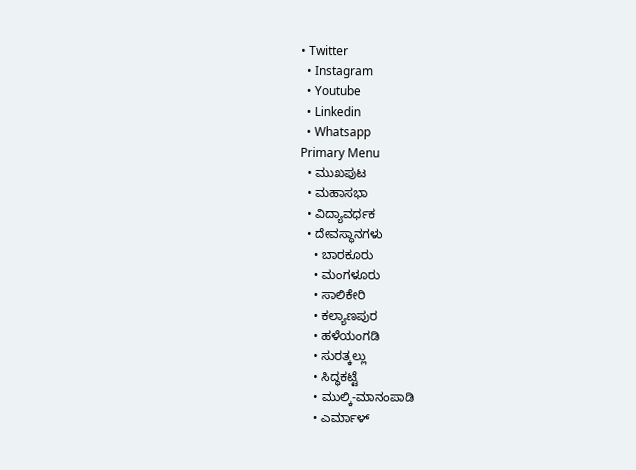• Twitter
  • Instagram
  • Youtube
  • Linkedin
  • Whatsapp
Primary Menu
  • ಮುಖಪುಟ
  • ಮಹಾಸಭಾ
  • ವಿದ್ಯಾವರ್ಧಕ
  • ದೇವಸ್ಥಾನಗಳು
    • ಬಾರಕೂರು
    • ಮಂಗಳೂರು
    • ಸಾಲಿಕೇರಿ
    • ಕಲ್ಯಾಣಪುರ
    • ಹಳೆಯಂಗಡಿ
    • ಸುರತ್ಕಲ್ಲು
    • ಸಿದ್ಧಕಟ್ಟೆ
    • ಮುಲ್ಕಿ-ಮಾನಂಪಾಡಿ
    • ಎರ್ಮಾಳ್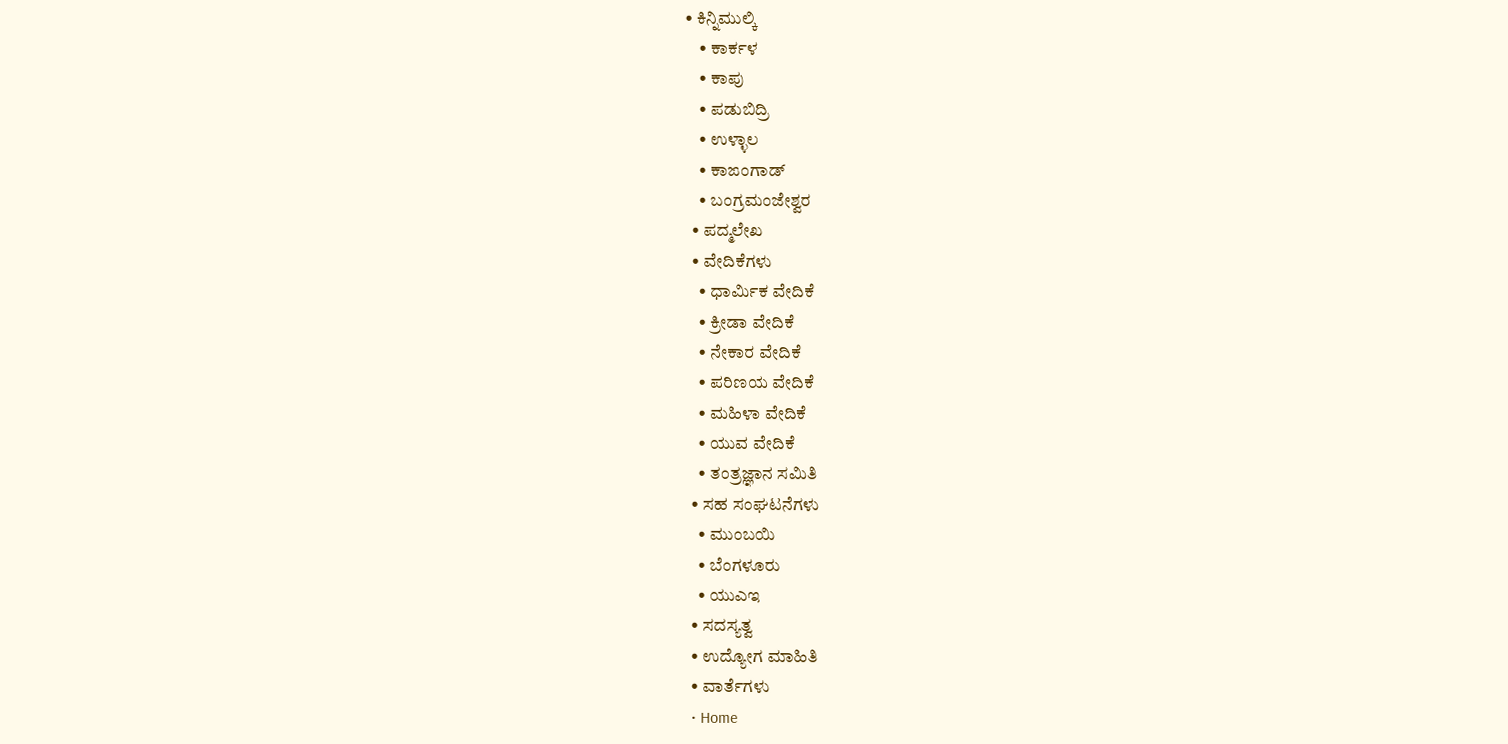• ಕಿನ್ನಿಮುಲ್ಕಿ
    • ಕಾರ್ಕಳ
    • ಕಾಪು
    • ಪಡುಬಿದ್ರಿ
    • ಉಳ್ಳಾಲ
    • ಕಾಙಂಗಾಡ್
    • ಬಂಗ್ರಮಂಜೇಶ್ವರ
  • ಪದ್ಮಲೇಖ
  • ವೇದಿಕೆಗಳು
    • ಧಾರ್ಮಿಕ ವೇದಿಕೆ
    • ಕ್ರೀಡಾ ವೇದಿಕೆ
    • ನೇಕಾರ ವೇದಿಕೆ
    • ಪರಿಣಯ ವೇದಿಕೆ
    • ಮಹಿಳಾ ವೇದಿಕೆ
    • ಯುವ ವೇದಿಕೆ
    • ತಂತ್ರಜ್ಞಾನ ಸಮಿತಿ
  • ಸಹ ಸಂಘಟನೆಗಳು
    • ಮುಂಬಯಿ
    • ಬೆಂಗಳೂರು
    • ಯುಎಇ
  • ಸದಸ್ಯತ್ವ
  • ಉದ್ಯೋಗ ಮಾಹಿತಿ
  • ವಾರ್ತೆಗಳು
  • Home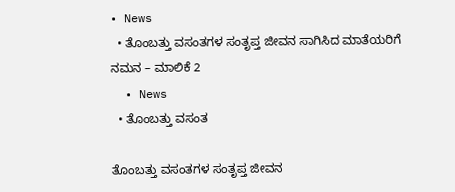• News
  • ತೊಂಬತ್ತು ವಸಂತಗಳ ಸಂತೃಪ್ತ ಜೀವನ ಸಾಗಿಸಿದ ಮಾತೆಯರಿಗೆ ನಮನ – ಮಾಲಿಕೆ 2
  • News
  • ತೊಂಬತ್ತು ವಸಂತ

ತೊಂಬತ್ತು ವಸಂತಗಳ ಸಂತೃಪ್ತ ಜೀವನ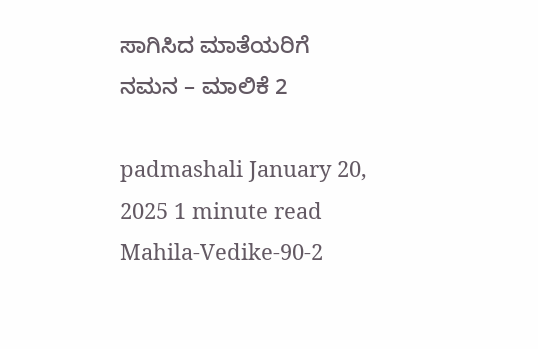ಸಾಗಿಸಿದ ಮಾತೆಯರಿಗೆ ನಮನ – ಮಾಲಿಕೆ 2

padmashali January 20, 2025 1 minute read
Mahila-Vedike-90-2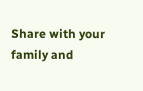Share with your family and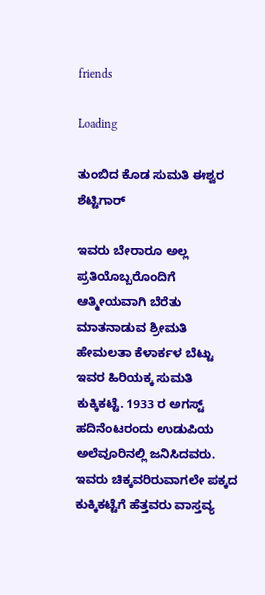friends

Loading

ತುಂಬಿದ ಕೊಡ ಸುಮತಿ ಈಶ್ವರ ಶೆಟ್ಟಿಗಾರ್

ಇವರು ಬೇರಾರೂ ಅಲ್ಲ ಪ್ರತಿಯೊಬ್ಬರೊಂದಿಗೆ ಆತ್ಮೀಯವಾಗಿ ಬೆರೆತು ಮಾತನಾಡುವ ಶ್ರೀಮತಿ ಹೇಮಲತಾ ಕೆಳಾರ್ಕಳ ಬೆಟ್ಟು ಇವರ ಹಿರಿಯಕ್ಕ ಸುಮತಿ ಕುಕ್ಕಿಕಟ್ಟೆ. 1933 ರ ಅಗಸ್ಟ್ ಹದಿನೆಂಟರಂದು ಉಡುಪಿಯ ಅಲೆವೂರಿನಲ್ಲಿ ಜನಿಸಿದವರು. ಇವರು ಚಿಕ್ಕವರಿರುವಾಗಲೇ ಪಕ್ಕದ ಕುಕ್ಕಿಕಟ್ಟೆಗೆ ಹೆತ್ತವರು ವಾಸ್ತವ್ಯ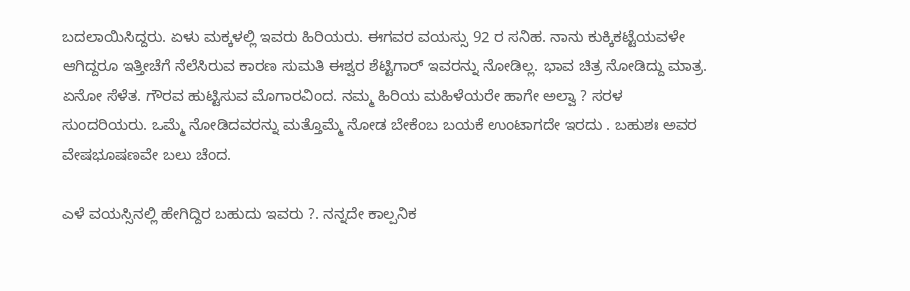ಬದಲಾಯಿಸಿದ್ದರು. ಏಳು ಮಕ್ಕಳಲ್ಲಿ ಇವರು ಹಿರಿಯರು. ಈಗವರ ವಯಸ್ಸು 92 ರ ಸನಿಹ. ನಾನು ಕುಕ್ಕಿಕಟ್ಟೆಯವಳೇ ಆಗಿದ್ದರೂ ಇತ್ತೀಚೆಗೆ ನೆಲೆಸಿರುವ ಕಾರಣ ಸುಮತಿ ಈಶ್ವರ ಶೆಟ್ಟಿಗಾರ್ ಇವರನ್ನು ನೋಡಿಲ್ಲ. ಭಾವ ಚಿತ್ರ ನೋಡಿದ್ದು ಮಾತ್ರ. ಏನೋ ಸೆಳೆತ. ಗೌರವ ಹುಟ್ಟಿಸುವ ಮೊಗಾರವಿಂದ. ನಮ್ಮ ಹಿರಿಯ ಮಹಿಳೆಯರೇ ಹಾಗೇ ಅಲ್ವಾ ? ಸರಳ ಸುಂದರಿಯರು. ಒಮ್ಮೆ ನೋಡಿದವರನ್ನು ಮತ್ತೊಮ್ಮೆ ನೋಡ ಬೇಕೆಂಬ ಬಯಕೆ ಉಂಟಾಗದೇ ಇರದು . ಬಹುಶಃ ಅವರ ವೇಷಭೂಷಣವೇ ಬಲು ಚೆಂದ.

ಎಳೆ ವಯಸ್ಸಿನಲ್ಲಿ ಹೇಗಿದ್ದಿರ ಬಹುದು ಇವರು ?. ನನ್ನದೇ ಕಾಲ್ಪನಿಕ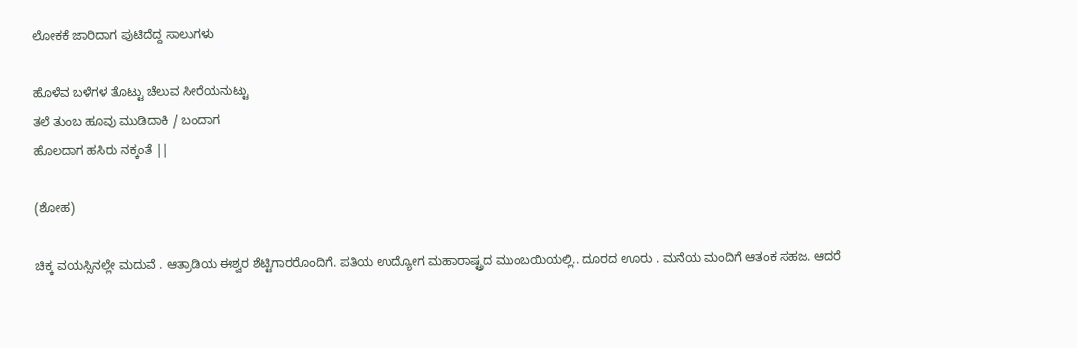ಲೋಕಕೆ ಜಾರಿದಾಗ ಪುಟಿದೆದ್ದ ಸಾಲುಗಳು

ಹೊಳೆವ ಬಳೆಗಳ ತೊಟ್ಟು ಚೆಲುವ ಸೀರೆಯನುಟ್ಟು
ತಲೆ ತುಂಬ ಹೂವು ಮುಡಿದಾಕಿ / ಬಂದಾಗ
ಹೊಲದಾಗ ಹಸಿರು ನಕ್ಕಂತೆ ||

(ಶೋಹ)

ಚಿಕ್ಕ ವಯಸ್ಸಿನಲ್ಲೇ ಮದುವೆ . ಆತ್ರಾಡಿಯ ಈಶ್ವರ ಶೆಟ್ಟಿಗಾರರೊಂದಿಗೆ. ಪತಿಯ ಉದ್ಯೋಗ ಮಹಾರಾಷ್ಟ್ರದ ಮುಂಬಯಿಯಲ್ಲಿ.. ದೂರದ ಊರು . ಮನೆಯ ಮಂದಿಗೆ ಆತಂಕ ಸಹಜ. ಆದರೆ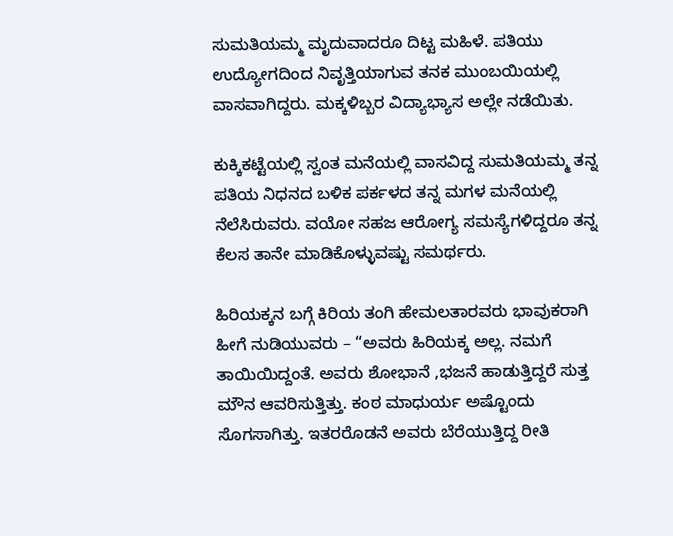ಸುಮತಿಯಮ್ಮ ಮೃದುವಾದರೂ ದಿಟ್ಟ ಮಹಿಳೆ. ಪತಿಯು ಉದ್ಯೋಗದಿಂದ ನಿವೃತ್ತಿಯಾಗುವ ತನಕ ಮುಂಬಯಿಯಲ್ಲಿ ವಾಸವಾಗಿದ್ದರು. ಮಕ್ಕಳಿಬ್ಬರ ವಿದ್ಯಾಭ್ಯಾಸ ಅಲ್ಲೇ ನಡೆಯಿತು.

ಕುಕ್ಕಿಕಟ್ಟೆಯಲ್ಲಿ ಸ್ವಂತ ಮನೆಯಲ್ಲಿ ವಾಸವಿದ್ದ ಸುಮತಿಯಮ್ಮ ತನ್ನ ಪತಿಯ ನಿಧನದ ಬಳಿಕ ಪರ್ಕಳದ ತನ್ನ ಮಗಳ ಮನೆಯಲ್ಲಿ ನೆಲೆಸಿರುವರು. ವಯೋ ಸಹಜ ಆರೋಗ್ಯ ಸಮಸ್ಯೆಗಳಿದ್ದರೂ ತನ್ನ ಕೆಲಸ ತಾನೇ ಮಾಡಿಕೊಳ್ಳುವಷ್ಟು ಸಮರ್ಥರು.

ಹಿರಿಯಕ್ಕನ ಬಗ್ಗೆ ಕಿರಿಯ ತಂಗಿ ಹೇಮಲತಾರವರು ಭಾವುಕರಾಗಿ ಹೀಗೆ ನುಡಿಯುವರು – “ಅವರು ಹಿರಿಯಕ್ಕ ಅಲ್ಲ. ನಮಗೆ ತಾಯಿಯಿದ್ದಂತೆ. ಅವರು ಶೋಭಾನೆ ,ಭಜನೆ ಹಾಡುತ್ತಿದ್ದರೆ ಸುತ್ತ ಮೌನ ಆವರಿಸುತ್ತಿತ್ತು. ಕಂಠ ಮಾಧುರ್ಯ ಅಷ್ಟೊಂದು ಸೊಗಸಾಗಿತ್ತು. ಇತರರೊಡನೆ ಅವರು ಬೆರೆಯುತ್ತಿದ್ದ ರೀತಿ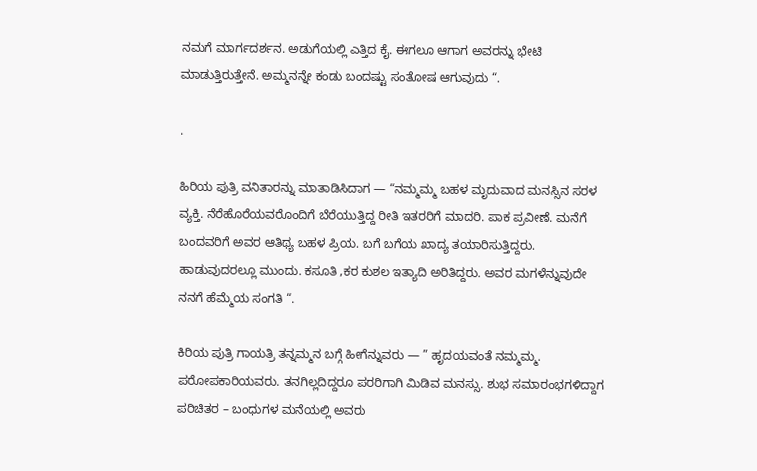ನಮಗೆ ಮಾರ್ಗದರ್ಶನ. ಅಡುಗೆಯಲ್ಲಿ ಎತ್ತಿದ ಕೈ. ಈಗಲೂ ಆಗಾಗ ಅವರನ್ನು ಭೇಟಿ ಮಾಡುತ್ತಿರುತ್ತೇನೆ. ಅಮ್ಮನನ್ನೇ ಕಂಡು ಬಂದಷ್ಟು ಸಂತೋಷ ಆಗುವುದು “.

.

ಹಿರಿಯ ಪುತ್ರಿ ವನಿತಾರನ್ನು ಮಾತಾಡಿಸಿದಾಗ — “ನಮ್ಮಮ್ಮ ಬಹಳ ಮೃದುವಾದ ಮನಸ್ಸಿನ ಸರಳ ವ್ಯಕ್ತಿ. ನೆರೆಹೊರೆಯವರೊಂದಿಗೆ ಬೆರೆಯುತ್ತಿದ್ದ ರೀತಿ ಇತರರಿಗೆ ಮಾದರಿ. ಪಾಕ ಪ್ರವೀಣೆ. ಮನೆಗೆ ಬಂದವರಿಗೆ ಅವರ ಆತಿಥ್ಯ ಬಹಳ ಪ್ರಿಯ. ಬಗೆ ಬಗೆಯ ಖಾದ್ಯ ತಯಾರಿಸುತ್ತಿದ್ದರು. ಹಾಡುವುದರಲ್ಲೂ ಮುಂದು. ಕಸೂತಿ ,ಕರ ಕುಶಲ ಇತ್ಯಾದಿ ಅರಿತಿದ್ದರು. ಅವರ ಮಗಳೆನ್ನುವುದೇ ನನಗೆ ಹೆಮ್ಮೆಯ ಸಂಗತಿ “.

ಕಿರಿಯ ಪುತ್ರಿ ಗಾಯತ್ರಿ ತನ್ನಮ್ಮನ ಬಗ್ಗೆ ಹೀಗೆನ್ನುವರು — ” ಹೃದಯವಂತೆ ನಮ್ಮಮ್ಮ. ಪರೋಪಕಾರಿಯವರು. ತನಗಿಲ್ಲದಿದ್ದರೂ ಪರರಿಗಾಗಿ ಮಿಡಿವ ಮನಸ್ಸು. ಶುಭ ಸಮಾರಂಭಗಳಿದ್ದಾಗ ಪರಿಚಿತರ – ಬಂಧುಗಳ ಮನೆಯಲ್ಲಿ ಅವರು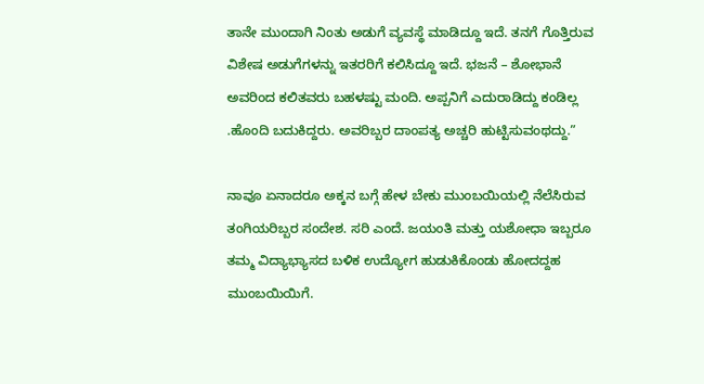ತಾನೇ ಮುಂದಾಗಿ ನಿಂತು ಅಡುಗೆ ವ್ಯವಸ್ಥೆ ಮಾಡಿದ್ದೂ ಇದೆ. ತನಗೆ ಗೊತ್ತಿರುವ ವಿಶೇಷ ಅಡುಗೆಗಳನ್ನು ಇತರರಿಗೆ ಕಲಿಸಿದ್ದೂ ಇದೆ. ಭಜನೆ – ಶೋಭಾನೆ ಅವರಿಂದ ಕಲಿತವರು ಬಹಳಷ್ಟು ಮಂದಿ. ಅಪ್ಪನಿಗೆ ಎದುರಾಡಿದ್ದು ಕಂಡಿಲ್ಲ .ಹೊಂದಿ ಬದುಕಿದ್ದರು. ಅವರಿಬ್ಬರ ದಾಂಪತ್ಯ ಅಚ್ಚರಿ ಹುಟ್ಟಿಸುವಂಥದ್ದು.”

ನಾವೂ ಏನಾದರೂ ಅಕ್ಕನ ಬಗ್ಗೆ ಹೇಳ ಬೇಕು ಮುಂಬಯಿಯಲ್ಲಿ ನೆಲೆಸಿರುವ ತಂಗಿಯರಿಬ್ಬರ ಸಂದೇಶ. ಸರಿ ಎಂದೆ. ಜಯಂತಿ ಮತ್ತು ಯಶೋಧಾ ಇಬ್ಬರೂ ತಮ್ಮ ವಿದ್ಯಾಭ್ಯಾಸದ ಬಳಿಕ ಉದ್ಯೋಗ ಹುಡುಕಿಕೊಂಡು ಹೋದದ್ದಹ ಮುಂಬಯಿಯಿಗೆ.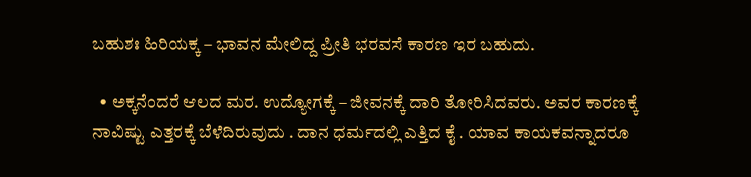ಬಹುಶಃ ಹಿರಿಯಕ್ಕ – ಭಾವನ ಮೇಲಿದ್ದ ಪ್ರೀತಿ ಭರವಸೆ ಕಾರಣ ಇರ ಬಹುದು.

  • ಅಕ್ಕನೆಂದರೆ ಆಲದ ಮರ. ಉದ್ಯೋಗಕ್ಕೆ – ಜೀವನಕ್ಕೆ ದಾರಿ ತೋರಿಸಿದವರು. ಅವರ ಕಾರಣಕ್ಕೆ ನಾವಿಷ್ಟು ಎತ್ತರಕ್ಕೆ ಬೆಳೆದಿರುವುದು . ದಾನ ಧರ್ಮದಲ್ಲಿ ಎತ್ತಿದ ಕೈ . ಯಾವ ಕಾಯಕವನ್ನಾದರೂ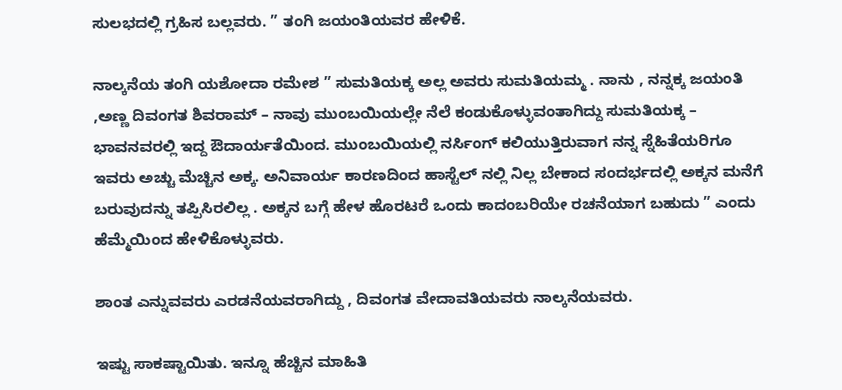ಸುಲಭದಲ್ಲಿ ಗ್ರಹಿಸ ಬಲ್ಲವರು. ” ತಂಗಿ ಜಯಂತಿಯವರ ಹೇಳಿಕೆ.

ನಾಲ್ಕನೆಯ ತಂಗಿ ಯಶೋದಾ ರಮೇಶ ” ಸುಮತಿಯಕ್ಕ ಅಲ್ಲ ಅವರು ಸುಮತಿಯಮ್ಮ . ನಾನು , ನನ್ನಕ್ಕ ಜಯಂತಿ ,ಅಣ್ಣ ದಿವಂಗತ ಶಿವರಾಮ್ – ನಾವು ಮುಂಬಯಿಯಲ್ಲೇ ನೆಲೆ ಕಂಡುಕೊಳ್ಳುವಂತಾಗಿದ್ದು ಸುಮತಿಯಕ್ಕ – ಭಾವನವರಲ್ಲಿ ಇದ್ದ ಔದಾರ್ಯತೆಯಿಂದ. ಮುಂಬಯಿಯಲ್ಲಿ ನರ್ಸಿಂಗ್ ಕಲಿಯುತ್ತಿರುವಾಗ ನನ್ನ ಸ್ನೆಹಿತೆಯರಿಗೂ ಇವರು ಅಚ್ಚು ಮೆಚ್ಚಿನ ಅಕ್ಕ. ಅನಿವಾರ್ಯ ಕಾರಣದಿಂದ ಹಾಸ್ಟೆಲ್ ನಲ್ಲಿ ನಿಲ್ಲ ಬೇಕಾದ ಸಂದರ್ಭದಲ್ಲಿ ಅಕ್ಕನ ಮನೆಗೆ ಬರುವುದನ್ನು ತಪ್ಪಿಸಿರಲಿಲ್ಲ . ಅಕ್ಕನ ಬಗ್ಗೆ ಹೇಳ ಹೊರಟರೆ ಒಂದು ಕಾದಂಬರಿಯೇ ರಚನೆಯಾಗ ಬಹುದು ” ಎಂದು ಹೆಮ್ಮೆಯಿಂದ ಹೇಳಿಕೊಳ್ಳುವರು.

ಶಾಂತ ಎನ್ನುವವರು ಎರಡನೆಯವರಾಗಿದ್ದು , ದಿವಂಗತ ವೇದಾವತಿಯವರು ನಾಲ್ಕನೆಯವರು.

ಇಷ್ಟು ಸಾಕಷ್ಟಾಯಿತು. ಇನ್ನೂ ಹೆಚ್ಚಿನ ಮಾಹಿತಿ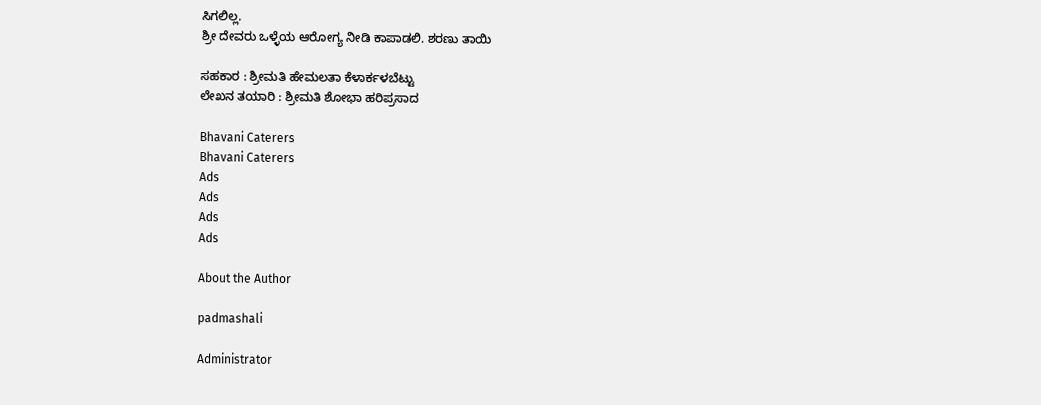ಸಿಗಲಿಲ್ಲ.
ಶ್ರೀ ದೇವರು ಒಳ್ಳೆಯ ಆರೋಗ್ಯ ನೀಡಿ ಕಾಪಾಡಲಿ. ಶರಣು ತಾಯಿ

ಸಹಕಾರ : ಶ್ರೀಮತಿ ಹೇಮಲತಾ ಕೆಳಾರ್ಕಳಬೆಟ್ಟು
ಲೇಖನ ತಯಾರಿ : ಶ್ರೀಮತಿ ಶೋಭಾ ಹರಿಪ್ರಸಾದ

Bhavani Caterers
Bhavani Caterers
Ads
Ads
Ads
Ads

About the Author

padmashali

Administrator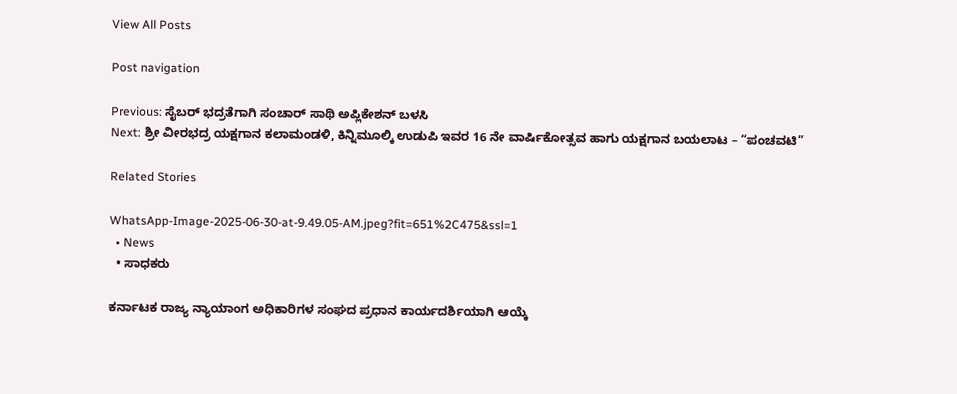View All Posts

Post navigation

Previous: ಸೈಬರ್ ಭದ್ರತೆಗಾಗಿ ಸಂಚಾರ್ ಸಾಥಿ ಅಪ್ಲಿಕೇಶನ್ ಬಳಸಿ
Next: ಶ್ರೀ ವೀರಭದ್ರ ಯಕ್ಷಗಾನ ಕಲಾಮಂಡಳಿ, ಕಿನ್ನಿಮೂಲ್ಕಿ ಉಡುಪಿ ಇವರ 16 ನೇ ವಾರ್ಷಿಕೋತ್ಸವ ಹಾಗು ಯಕ್ಷಗಾನ ಬಯಲಾಟ – “ಪಂಚವಟಿ”

Related Stories

WhatsApp-Image-2025-06-30-at-9.49.05-AM.jpeg?fit=651%2C475&ssl=1
  • News
  • ಸಾಧಕರು

ಕರ್ನಾಟಕ ರಾಜ್ಯ ನ್ಯಾಯಾಂಗ ಅಧಿಕಾರಿಗಳ ಸಂಘದ ಪ್ರಧಾನ ಕಾರ್ಯದರ್ಶಿಯಾಗಿ ಆಯ್ಕೆ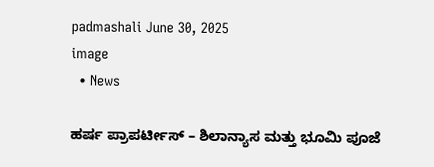padmashali June 30, 2025
image
  • News

ಹರ್ಷ ಪ್ರಾಪರ್ಟೀಸ್ – ಶಿಲಾನ್ಯಾಸ ಮತ್ತು ಭೂಮಿ ಪೂಜೆ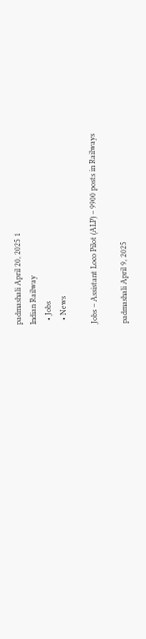padmashali April 20, 2025 1
Indian Railway
  • Jobs
  • News

Jobs – Assistant Loco Pilot (ALP) – 9900 posts in Railways

padmashali April 9, 2025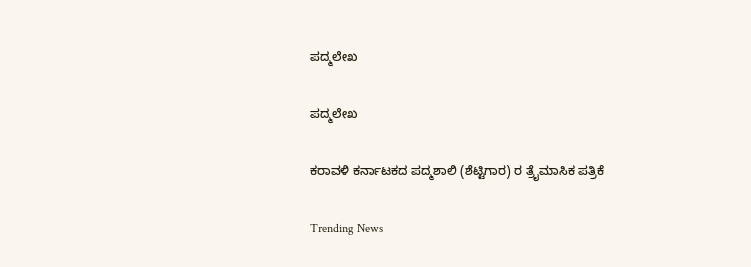ಪದ್ಮಲೇಖ

ಪದ್ಮಲೇಖ

ಕರಾವಳಿ ಕರ್ನಾಟಕದ ಪದ್ಮಶಾಲಿ (ಶೆಟ್ಟಿಗಾರ) ರ ತ್ರೈಮಾಸಿಕ ಪತ್ರಿಕೆ

Trending News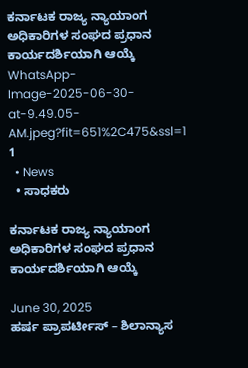ಕರ್ನಾಟಕ ರಾಜ್ಯ ನ್ಯಾಯಾಂಗ ಅಧಿಕಾರಿಗಳ ಸಂಘದ ಪ್ರಧಾನ ಕಾರ್ಯದರ್ಶಿಯಾಗಿ ಆಯ್ಕೆ WhatsApp-Image-2025-06-30-at-9.49.05-AM.jpeg?fit=651%2C475&ssl=1 1
  • News
  • ಸಾಧಕರು

ಕರ್ನಾಟಕ ರಾಜ್ಯ ನ್ಯಾಯಾಂಗ ಅಧಿಕಾರಿಗಳ ಸಂಘದ ಪ್ರಧಾನ ಕಾರ್ಯದರ್ಶಿಯಾಗಿ ಆಯ್ಕೆ

June 30, 2025
ಹರ್ಷ ಪ್ರಾಪರ್ಟೀಸ್ – ಶಿಲಾನ್ಯಾಸ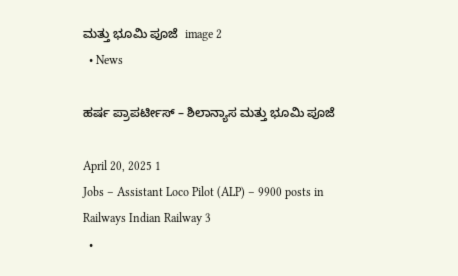ಮತ್ತು ಭೂಮಿ ಪೂಜೆ  image 2
  • News

ಹರ್ಷ ಪ್ರಾಪರ್ಟೀಸ್ – ಶಿಲಾನ್ಯಾಸ ಮತ್ತು ಭೂಮಿ ಪೂಜೆ

April 20, 2025 1
Jobs – Assistant Loco Pilot (ALP) – 9900 posts in Railways Indian Railway 3
  •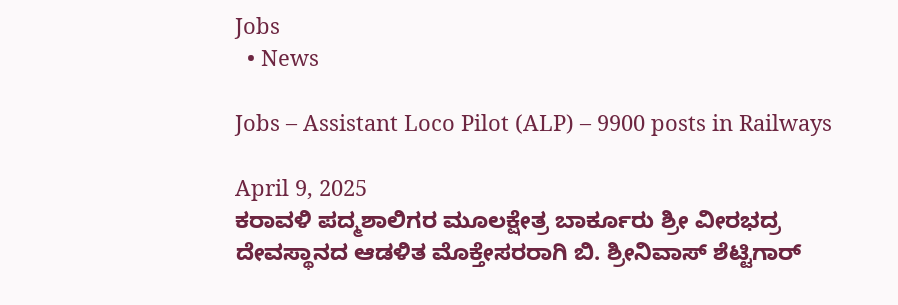Jobs
  • News

Jobs – Assistant Loco Pilot (ALP) – 9900 posts in Railways

April 9, 2025
ಕರಾವಳಿ ಪದ್ಮಶಾಲಿಗರ ಮೂಲಕ್ಷೇತ್ರ ಬಾರ್ಕೂರು ಶ್ರೀ ವೀರಭದ್ರ ದೇವಸ್ಥಾನದ ಆಡಳಿತ ಮೊಕ್ತೇಸರರಾಗಿ ಬಿ. ಶ್ರೀನಿವಾಸ್ ಶೆಟ್ಟಿಗಾರ್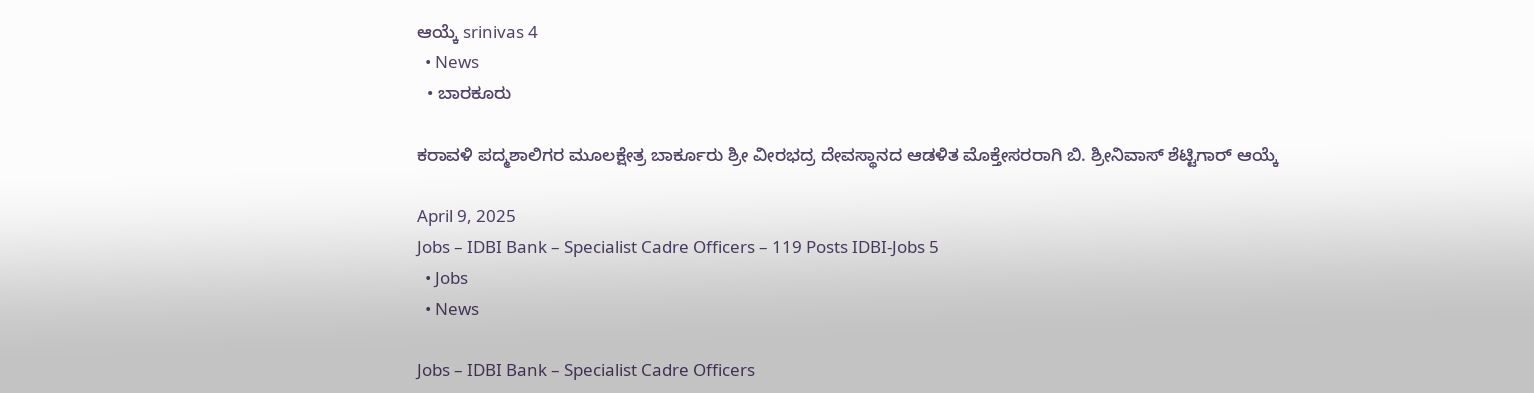ಆಯ್ಕೆ srinivas 4
  • News
  • ಬಾರಕೂರು

ಕರಾವಳಿ ಪದ್ಮಶಾಲಿಗರ ಮೂಲಕ್ಷೇತ್ರ ಬಾರ್ಕೂರು ಶ್ರೀ ವೀರಭದ್ರ ದೇವಸ್ಥಾನದ ಆಡಳಿತ ಮೊಕ್ತೇಸರರಾಗಿ ಬಿ. ಶ್ರೀನಿವಾಸ್ ಶೆಟ್ಟಿಗಾರ್ ಆಯ್ಕೆ

April 9, 2025
Jobs – IDBI Bank – Specialist Cadre Officers – 119 Posts IDBI-Jobs 5
  • Jobs
  • News

Jobs – IDBI Bank – Specialist Cadre Officers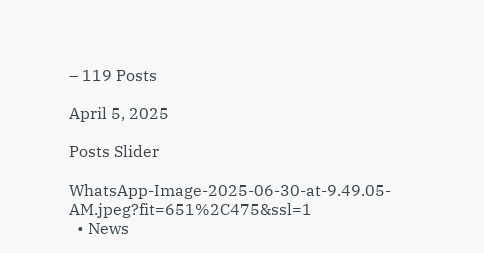– 119 Posts

April 5, 2025

Posts Slider

WhatsApp-Image-2025-06-30-at-9.49.05-AM.jpeg?fit=651%2C475&ssl=1
  • News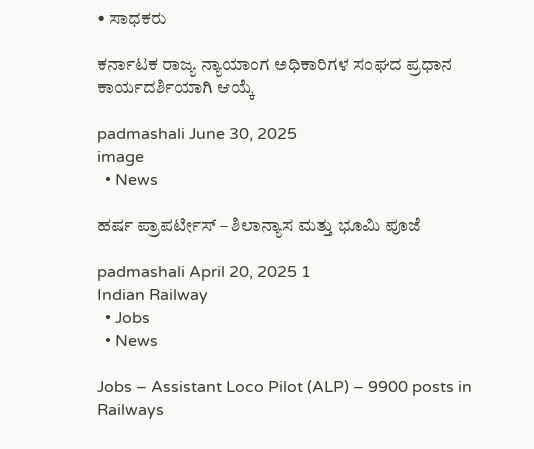• ಸಾಧಕರು

ಕರ್ನಾಟಕ ರಾಜ್ಯ ನ್ಯಾಯಾಂಗ ಅಧಿಕಾರಿಗಳ ಸಂಘದ ಪ್ರಧಾನ ಕಾರ್ಯದರ್ಶಿಯಾಗಿ ಆಯ್ಕೆ

padmashali June 30, 2025
image
  • News

ಹರ್ಷ ಪ್ರಾಪರ್ಟೀಸ್ – ಶಿಲಾನ್ಯಾಸ ಮತ್ತು ಭೂಮಿ ಪೂಜೆ

padmashali April 20, 2025 1
Indian Railway
  • Jobs
  • News

Jobs – Assistant Loco Pilot (ALP) – 9900 posts in Railways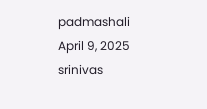padmashali April 9, 2025
srinivas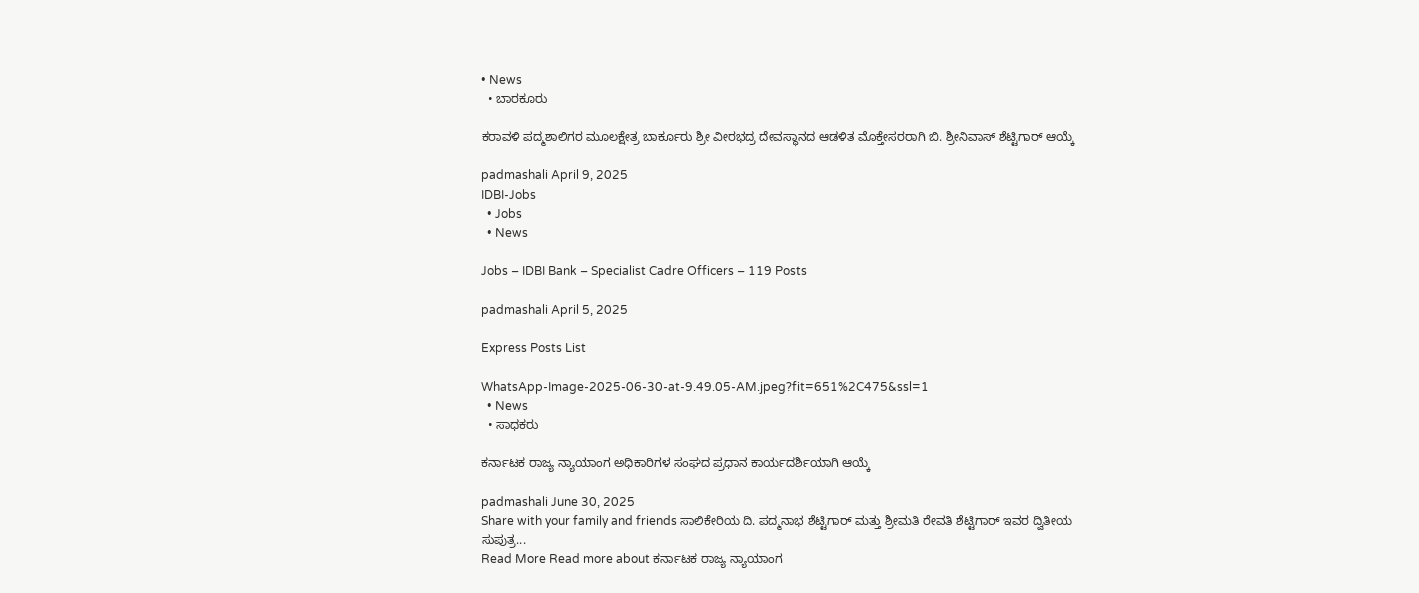• News
  • ಬಾರಕೂರು

ಕರಾವಳಿ ಪದ್ಮಶಾಲಿಗರ ಮೂಲಕ್ಷೇತ್ರ ಬಾರ್ಕೂರು ಶ್ರೀ ವೀರಭದ್ರ ದೇವಸ್ಥಾನದ ಆಡಳಿತ ಮೊಕ್ತೇಸರರಾಗಿ ಬಿ. ಶ್ರೀನಿವಾಸ್ ಶೆಟ್ಟಿಗಾರ್ ಆಯ್ಕೆ

padmashali April 9, 2025
IDBI-Jobs
  • Jobs
  • News

Jobs – IDBI Bank – Specialist Cadre Officers – 119 Posts

padmashali April 5, 2025

Express Posts List

WhatsApp-Image-2025-06-30-at-9.49.05-AM.jpeg?fit=651%2C475&ssl=1
  • News
  • ಸಾಧಕರು

ಕರ್ನಾಟಕ ರಾಜ್ಯ ನ್ಯಾಯಾಂಗ ಅಧಿಕಾರಿಗಳ ಸಂಘದ ಪ್ರಧಾನ ಕಾರ್ಯದರ್ಶಿಯಾಗಿ ಆಯ್ಕೆ

padmashali June 30, 2025
Share with your family and friends ಸಾಲಿಕೇರಿಯ ದಿ. ಪದ್ಮನಾಭ ಶೆಟ್ಟಿಗಾರ್ ಮತ್ತು ಶ್ರೀಮತಿ ರೇವತಿ ಶೆಟ್ಟಿಗಾರ್ ಇವರ ದ್ವಿತೀಯ ಸುಪುತ್ರ...
Read More Read more about ಕರ್ನಾಟಕ ರಾಜ್ಯ ನ್ಯಾಯಾಂಗ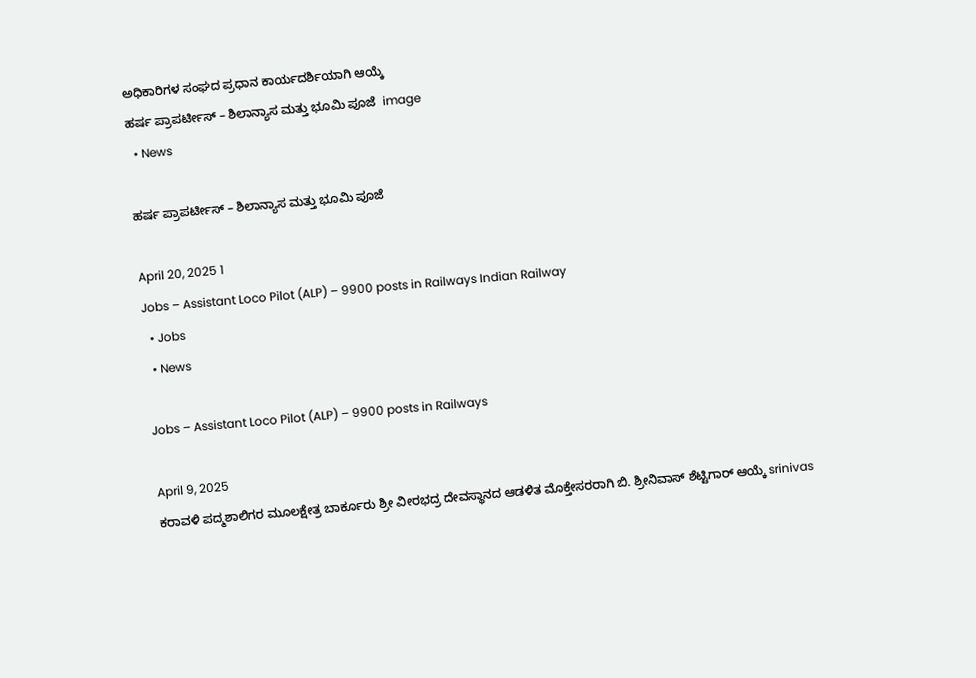ಅಧಿಕಾರಿಗಳ ಸಂಘದ ಪ್ರಧಾನ ಕಾರ್ಯದರ್ಶಿಯಾಗಿ ಆಯ್ಕೆ
ಹರ್ಷ ಪ್ರಾಪರ್ಟೀಸ್ – ಶಿಲಾನ್ಯಾಸ ಮತ್ತು ಭೂಮಿ ಪೂಜೆ  image
  • News

ಹರ್ಷ ಪ್ರಾಪರ್ಟೀಸ್ – ಶಿಲಾನ್ಯಾಸ ಮತ್ತು ಭೂಮಿ ಪೂಜೆ

April 20, 2025 1
Jobs – Assistant Loco Pilot (ALP) – 9900 posts in Railways Indian Railway
  • Jobs
  • News

Jobs – Assistant Loco Pilot (ALP) – 9900 posts in Railways

April 9, 2025
ಕರಾವಳಿ ಪದ್ಮಶಾಲಿಗರ ಮೂಲಕ್ಷೇತ್ರ ಬಾರ್ಕೂರು ಶ್ರೀ ವೀರಭದ್ರ ದೇವಸ್ಥಾನದ ಆಡಳಿತ ಮೊಕ್ತೇಸರರಾಗಿ ಬಿ. ಶ್ರೀನಿವಾಸ್ ಶೆಟ್ಟಿಗಾರ್ ಆಯ್ಕೆ srinivas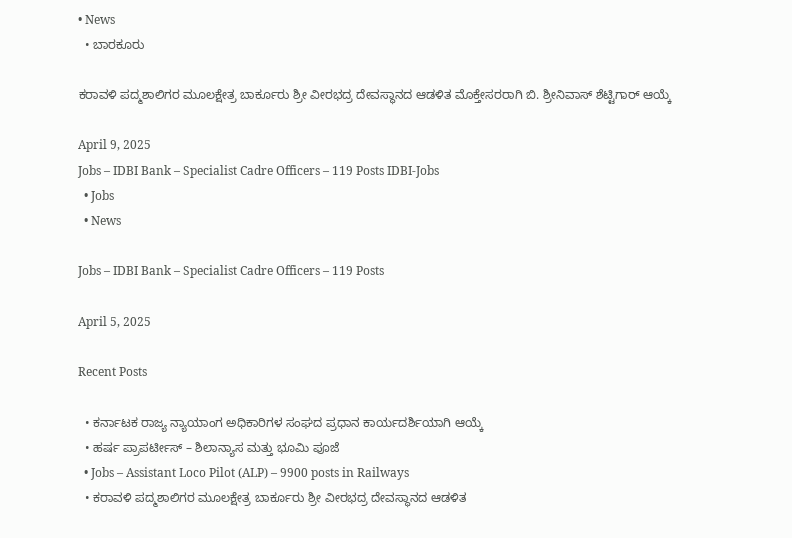• News
  • ಬಾರಕೂರು

ಕರಾವಳಿ ಪದ್ಮಶಾಲಿಗರ ಮೂಲಕ್ಷೇತ್ರ ಬಾರ್ಕೂರು ಶ್ರೀ ವೀರಭದ್ರ ದೇವಸ್ಥಾನದ ಆಡಳಿತ ಮೊಕ್ತೇಸರರಾಗಿ ಬಿ. ಶ್ರೀನಿವಾಸ್ ಶೆಟ್ಟಿಗಾರ್ ಆಯ್ಕೆ

April 9, 2025
Jobs – IDBI Bank – Specialist Cadre Officers – 119 Posts IDBI-Jobs
  • Jobs
  • News

Jobs – IDBI Bank – Specialist Cadre Officers – 119 Posts

April 5, 2025

Recent Posts

  • ಕರ್ನಾಟಕ ರಾಜ್ಯ ನ್ಯಾಯಾಂಗ ಅಧಿಕಾರಿಗಳ ಸಂಘದ ಪ್ರಧಾನ ಕಾರ್ಯದರ್ಶಿಯಾಗಿ ಆಯ್ಕೆ
  • ಹರ್ಷ ಪ್ರಾಪರ್ಟೀಸ್ – ಶಿಲಾನ್ಯಾಸ ಮತ್ತು ಭೂಮಿ ಪೂಜೆ
  • Jobs – Assistant Loco Pilot (ALP) – 9900 posts in Railways
  • ಕರಾವಳಿ ಪದ್ಮಶಾಲಿಗರ ಮೂಲಕ್ಷೇತ್ರ ಬಾರ್ಕೂರು ಶ್ರೀ ವೀರಭದ್ರ ದೇವಸ್ಥಾನದ ಆಡಳಿತ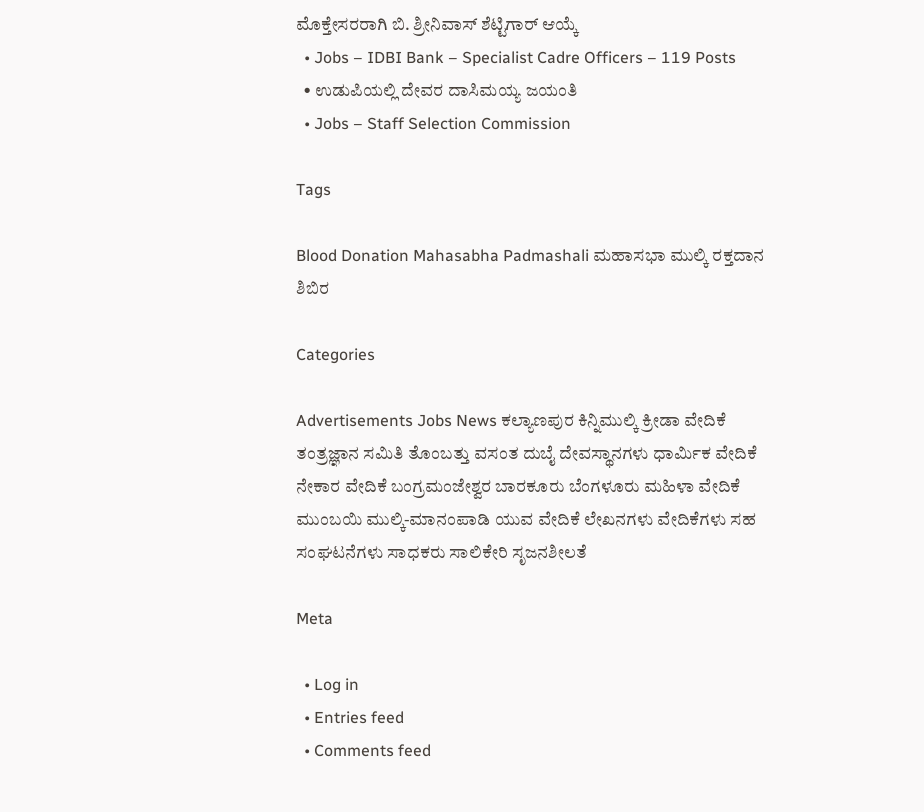ಮೊಕ್ತೇಸರರಾಗಿ ಬಿ. ಶ್ರೀನಿವಾಸ್ ಶೆಟ್ಟಿಗಾರ್ ಆಯ್ಕೆ
  • Jobs – IDBI Bank – Specialist Cadre Officers – 119 Posts
  • ಉಡುಪಿಯಲ್ಲಿ ದೇವರ ದಾಸಿಮಯ್ಯ ಜಯಂತಿ
  • Jobs – Staff Selection Commission

Tags

Blood Donation Mahasabha Padmashali ಮಹಾಸಭಾ ಮುಲ್ಕಿ ರಕ್ತದಾನ ಶಿಬಿರ

Categories

Advertisements Jobs News ಕಲ್ಯಾಣಪುರ ಕಿನ್ನಿಮುಲ್ಕಿ ಕ್ರೀಡಾ ವೇದಿಕೆ ತಂತ್ರಜ್ಞಾನ ಸಮಿತಿ ತೊಂಬತ್ತು ವಸಂತ ದುಬೈ ದೇವಸ್ಥಾನಗಳು ಧಾರ್ಮಿಕ ವೇದಿಕೆ ನೇಕಾರ ವೇದಿಕೆ ಬಂಗ್ರಮಂಜೇಶ್ವರ ಬಾರಕೂರು ಬೆಂಗಳೂರು ಮಹಿಳಾ ವೇದಿಕೆ ಮುಂಬಯಿ ಮುಲ್ಕಿ-ಮಾನಂಪಾಡಿ ಯುವ ವೇದಿಕೆ ಲೇಖನಗಳು ವೇದಿಕೆಗಳು ಸಹ ಸಂಘಟನೆಗಳು ಸಾಧಕರು ಸಾಲಿಕೇರಿ ಸೃಜನಶೀಲತೆ

Meta

  • Log in
  • Entries feed
  • Comments feed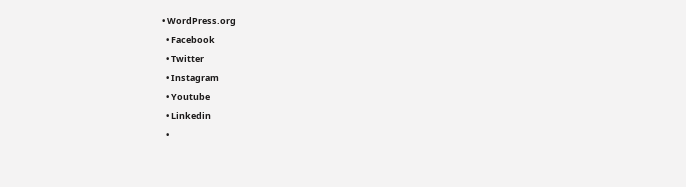• WordPress.org
  • Facebook
  • Twitter
  • Instagram
  • Youtube
  • Linkedin
  •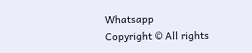Whatsapp
Copyright © All rights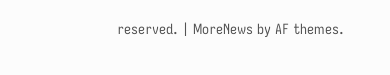reserved. | MoreNews by AF themes.